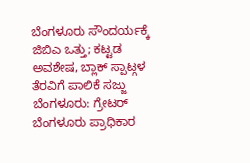ಬೆಂಗಳೂರು ಸೌಂದರ್ಯಕ್ಕೆ ಜಿಬಿಎ ಒತ್ತು; ಕಟ್ಟಡ ಅವಶೇಷ, ಬ್ಲಾಕ್ ಸ್ಪಾಟ್ಗಳ ತೆರವಿಗೆ ಪಾಲಿಕೆ ಸಜ್ಜು
ಬೆಂಗಳೂರು: ಗ್ರೇಟರ್ ಬೆಂಗಳೂರು ಪ್ರಾಧಿಕಾರ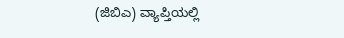(ಜಿಬಿಎ) ವ್ಯಾಪ್ತಿಯಲ್ಲಿ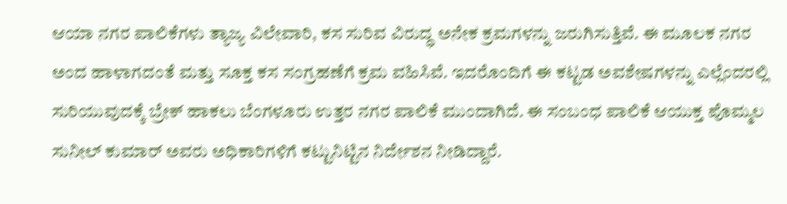ಆಯಾ ನಗರ ಪಾಲಿಕೆಗಳು ತ್ಯಾಜ್ಯ ವಿಲೇವಾರಿ, ಕಸ ಸುರಿವ ವಿರುದ್ಧ ಅನೇಕ ಕ್ರಮಗಳನ್ನು ಜರುಗಿಸುತ್ತಿವೆ. ಈ ಮೂಲಕ ನಗರ ಅಂದ ಹಾಳಾಗದಂತೆ ಮತ್ತು ಸೂಕ್ತ ಕಸ ಸಂಗ್ರಹಣೆಗೆ ಕ್ರಮ ವಹಿಸಿವೆ. ಇದರೊಂದಿಗೆ ಈ ಕಟ್ಟಡ ಅವಶೇಷಗಳನ್ನು ಎಲ್ಲೆಂದರಲ್ಲಿ ಸುರಿಯುವುದಕ್ಕೆ ಬ್ರೇಕ್ ಹಾಕಲು ಬೆಂಗಳೂರು ಉತ್ತರ ನಗರ ಪಾಲಿಕೆ ಮುಂದಾಗಿದೆ. ಈ ಸಂಬಂಧ ಪಾಲಿಕೆ ಆಯುಕ್ತ ಪೊಮ್ಮಲ ಸುನೀಲ್ ಕುಮಾರ್ ಅವರು ಅಧಿಕಾರಿಗಳಿಗೆ ಕಟ್ಟುನಿಟ್ಟಿನ ನಿರ್ದೇಶನ ನೀಡಿದ್ದಾರೆ.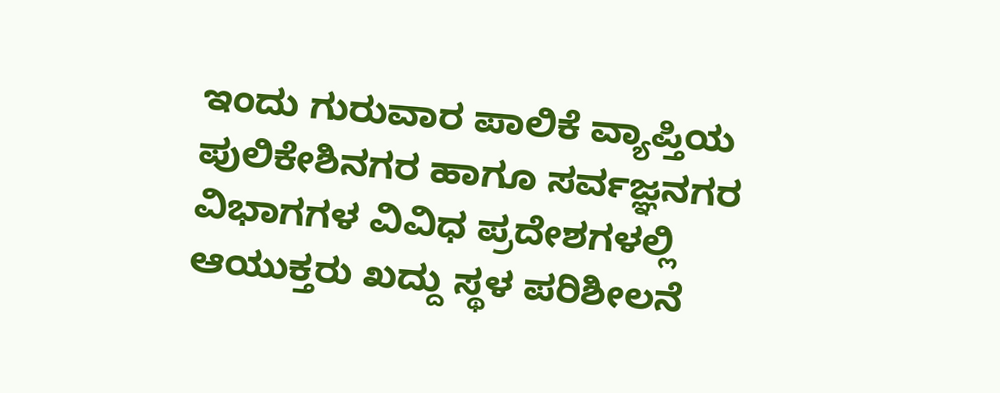ಇಂದು ಗುರುವಾರ ಪಾಲಿಕೆ ವ್ಯಾಪ್ತಿಯ ಪುಲಿಕೇಶಿನಗರ ಹಾಗೂ ಸರ್ವಜ್ಞನಗರ ವಿಭಾಗಗಳ ವಿವಿಧ ಪ್ರದೇಶಗಳಲ್ಲಿ ಆಯುಕ್ತರು ಖದ್ದು ಸ್ಥಳ ಪರಿಶೀಲನೆ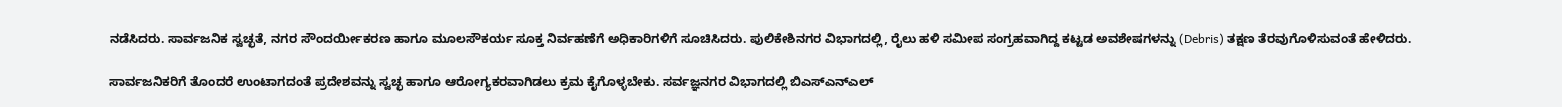ನಡೆಸಿದರು. ಸಾರ್ವಜನಿಕ ಸ್ವಚ್ಛತೆ, ನಗರ ಸೌಂದರ್ಯೀಕರಣ ಹಾಗೂ ಮೂಲಸೌಕರ್ಯ ಸೂಕ್ತ ನಿರ್ವಹಣೆಗೆ ಅಧಿಕಾರಿಗಳಿಗೆ ಸೂಚಿಸಿದರು. ಪುಲಿಕೇಶಿನಗರ ವಿಭಾಗದಲ್ಲಿ, ರೈಲು ಹಳಿ ಸಮೀಪ ಸಂಗ್ರಹವಾಗಿದ್ದ ಕಟ್ಟಡ ಅವಶೇಷಗಳನ್ನು (Debris) ತಕ್ಷಣ ತೆರವುಗೊಳಿಸುವಂತೆ ಹೇಳಿದರು.

ಸಾರ್ವಜನಿಕರಿಗೆ ತೊಂದರೆ ಉಂಟಾಗದಂತೆ ಪ್ರದೇಶವನ್ನು ಸ್ವಚ್ಛ ಹಾಗೂ ಆರೋಗ್ಯಕರವಾಗಿಡಲು ಕ್ರಮ ಕೈಗೊಳ್ಳಬೇಕು. ಸರ್ವಜ್ಞನಗರ ವಿಭಾಗದಲ್ಲಿ ಬಿಎಸ್ಎನ್ಎಲ್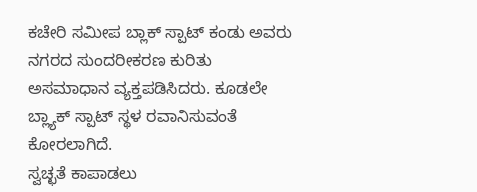ಕಚೇರಿ ಸಮೀಪ ಬ್ಲಾಕ್ ಸ್ಪಾಟ್ ಕಂಡು ಅವರು ನಗರದ ಸುಂದರೀಕರಣ ಕುರಿತು ಅಸಮಾಧಾನ ವ್ಯಕ್ತಪಡಿಸಿದರು. ಕೂಡಲೇ ಬ್ಲ್ಯಾಕ್ ಸ್ಪಾಟ್ ಸ್ಥಳ ರವಾನಿಸುವಂತೆ ಕೋರಲಾಗಿದೆ.
ಸ್ವಚ್ಛತೆ ಕಾಪಾಡಲು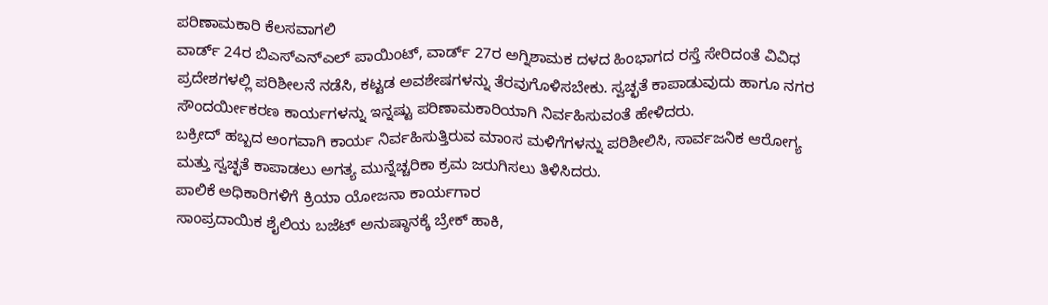ಪರಿಣಾಮಕಾರಿ ಕೆಲಸವಾಗಲಿ
ವಾರ್ಡ್ 24ರ ಬಿಎಸ್ಎನ್ಎಲ್ ಪಾಯಿಂಟ್, ವಾರ್ಡ್ 27ರ ಅಗ್ನಿಶಾಮಕ ದಳದ ಹಿಂಭಾಗದ ರಸ್ತೆ ಸೇರಿದಂತೆ ವಿವಿಧ ಪ್ರದೇಶಗಳಲ್ಲಿ ಪರಿಶೀಲನೆ ನಡೆಸಿ, ಕಟ್ಟಡ ಅವಶೇಷಗಳನ್ನು ತೆರವುಗೊಳಿಸಬೇಕು. ಸ್ವಚ್ಛತೆ ಕಾಪಾಡುವುದು ಹಾಗೂ ನಗರ ಸೌಂದರ್ಯೀಕರಣ ಕಾರ್ಯಗಳನ್ನು ಇನ್ನಷ್ಟು ಪರಿಣಾಮಕಾರಿಯಾಗಿ ನಿರ್ವಹಿಸುವಂತೆ ಹೇಳಿದರು.
ಬಕ್ರೀದ್ ಹಬ್ಬದ ಅಂಗವಾಗಿ ಕಾರ್ಯ ನಿರ್ವಹಿಸುತ್ತಿರುವ ಮಾಂಸ ಮಳಿಗೆಗಳನ್ನು ಪರಿಶೀಲಿಸಿ, ಸಾರ್ವಜನಿಕ ಆರೋಗ್ಯ ಮತ್ತು ಸ್ವಚ್ಛತೆ ಕಾಪಾಡಲು ಅಗತ್ಯ ಮುನ್ನೆಚ್ಚರಿಕಾ ಕ್ರಮ ಜರುಗಿಸಲು ತಿಳಿಸಿದರು.
ಪಾಲಿಕೆ ಅಧಿಕಾರಿಗಳಿಗೆ ಕ್ರಿಯಾ ಯೋಜನಾ ಕಾರ್ಯಗಾರ
ಸಾಂಪ್ರದಾಯಿಕ ಶೈಲಿಯ ಬಜೆಟ್ ಅನುಷ್ಠಾನಕ್ಕೆ ಬ್ರೇಕ್ ಹಾಕಿ,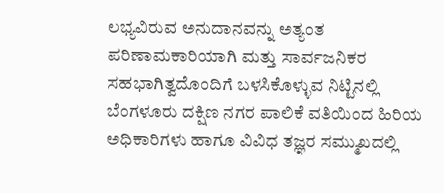ಲಭ್ಯವಿರುವ ಅನುದಾನವನ್ನು ಅತ್ಯಂತ ಪರಿಣಾಮಕಾರಿಯಾಗಿ ಮತ್ತು ಸಾರ್ವಜನಿಕರ ಸಹಭಾಗಿತ್ವದೊಂದಿಗೆ ಬಳಸಿಕೊಳ್ಳುವ ನಿಟ್ಟಿನಲ್ಲಿ ಬೆಂಗಳೂರು ದಕ್ಷಿಣ ನಗರ ಪಾಲಿಕೆ ವತಿಯಿಂದ ಹಿರಿಯ ಅಧಿಕಾರಿಗಳು ಹಾಗೂ ವಿವಿಧ ತಜ್ಞರ ಸಮ್ಮುಖದಲ್ಲಿ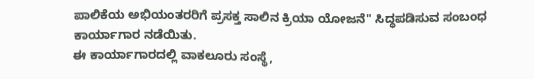ಪಾಲಿಕೆಯ ಅಭಿಯಂತರರಿಗೆ ಪ್ರಸಕ್ತ ಸಾಲಿನ ಕ್ರಿಯಾ ಯೋಜನೆ" ಸಿದ್ಧಪಡಿಸುವ ಸಂಬಂಧ ಕಾರ್ಯಾಗಾರ ನಡೆಯಿತು.
ಈ ಕಾರ್ಯಾಗಾರದಲ್ಲಿ ವಾಕಲೂರು ಸಂಸ್ಥೆ,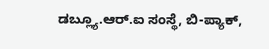ಡಬ್ಲ್ಯೂ.ಆರ್.ಐ ಸಂಸ್ಥೆ, ಬಿ-ಪ್ಯಾಕ್,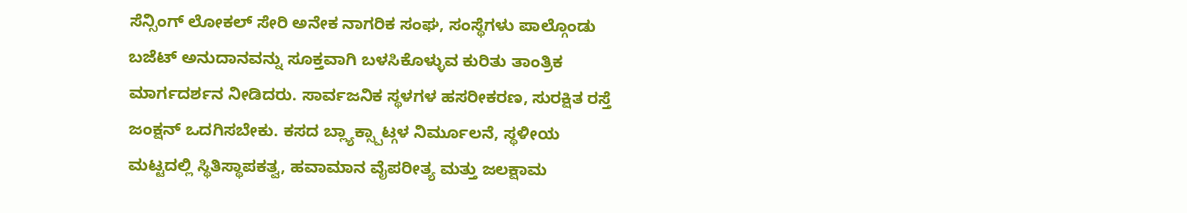ಸೆನ್ಸಿಂಗ್ ಲೋಕಲ್ ಸೇರಿ ಅನೇಕ ನಾಗರಿಕ ಸಂಘ, ಸಂಸ್ಥೆಗಳು ಪಾಲ್ಗೊಂಡು ಬಜೆಟ್ ಅನುದಾನವನ್ನು ಸೂಕ್ತವಾಗಿ ಬಳಸಿಕೊಳ್ಳುವ ಕುರಿತು ತಾಂತ್ರಿಕ ಮಾರ್ಗದರ್ಶನ ನೀಡಿದರು. ಸಾರ್ವಜನಿಕ ಸ್ಥಳಗಳ ಹಸರೀಕರಣ, ಸುರಕ್ಷಿತ ರಸ್ತೆ ಜಂಕ್ಷನ್ ಒದಗಿಸಬೇಕು. ಕಸದ ಬ್ಲ್ಯಾಕ್ಸ್ಪಾಟ್ಗಳ ನಿರ್ಮೂಲನೆ, ಸ್ಥಳೀಯ ಮಟ್ಟದಲ್ಲಿ ಸ್ಥಿತಿಸ್ಥಾಪಕತ್ವ, ಹವಾಮಾನ ವೈಪರೀತ್ಯ ಮತ್ತು ಜಲಕ್ಷಾಮ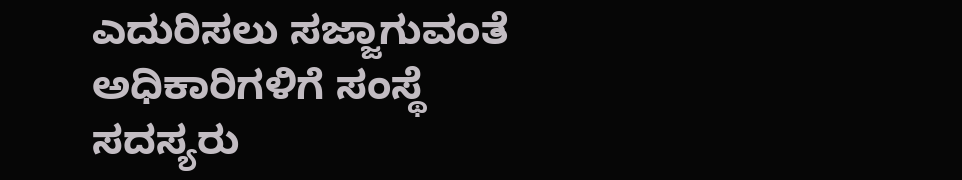ಎದುರಿಸಲು ಸಜ್ಜಾಗುವಂತೆ ಅಧಿಕಾರಿಗಳಿಗೆ ಸಂಸ್ಥೆ ಸದಸ್ಯರು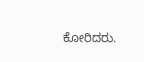ಕೋರಿದರು.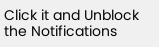Click it and Unblock the Notifications